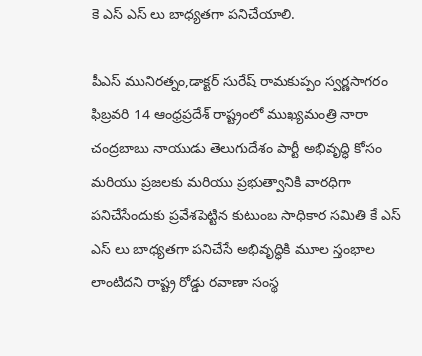కె ఎస్ ఎస్ లు బాధ్యతగా పనిచేయాలి.

పీఎస్ మునిరత్నం,డాక్టర్ సురేష్ రామకుప్పం స్వర్ణసాగరం ఫిబ్రవరి 14 ఆంధ్రప్రదేశ్ రాష్ట్రంలో ముఖ్యమంత్రి నారా చంద్రబాబు నాయుడు తెలుగుదేశం పార్టీ అభివృద్ధి కోసం మరియు ప్రజలకు మరియు ప్రభుత్వానికి వారధిగా పనిచేసేందుకు ప్రవేశపెట్టిన కుటుంబ సాధికార సమితి కే ఎస్ ఎస్ లు బాధ్యతగా పనిచేసే అభివృద్ధికి మూల స్తంభాల లాంటిదని రాష్ట్ర రోడ్డు రవాణా సంస్థ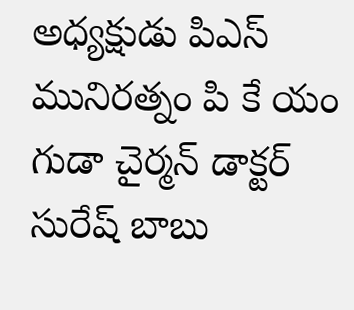అధ్యక్షుడు పిఎస్ మునిరత్నం పి కే యం గుడా చైర్మన్ డాక్టర్ సురేష్ బాబు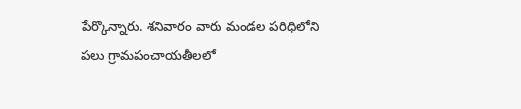పేర్కొన్నారు. శనివారం వారు మండల పరిధిలోని పలు గ్రామపంచాయతీలలో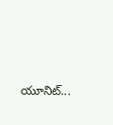యూనిట్...